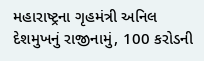મહારાષ્ટ્રના ગૃહમંત્રી અનિલ દેશમુખનું રાજીનામું, 100 કરોડની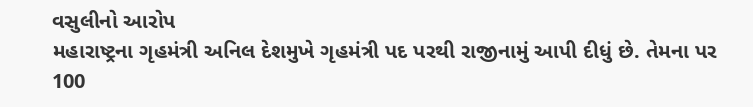વસુલીનો આરોપ
મહારાષ્ટ્રના ગૃહમંત્રી અનિલ દેશમુખે ગૃહમંત્રી પદ પરથી રાજીનામું આપી દીધું છે. તેમના પર 100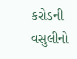કરોડની વસુલીનો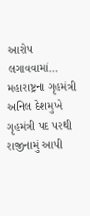આરોપ લગાવવામાં…
મહારાષ્ટ્રના ગૃહમંત્રી અનિલ દેશમુખે ગૃહમંત્રી પદ પરથી રાજીનામું આપી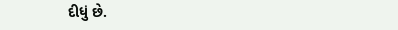દીધું છે.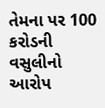તેમના પર 100 કરોડની વસુલીનો આરોપ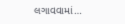લગાવવામાં…